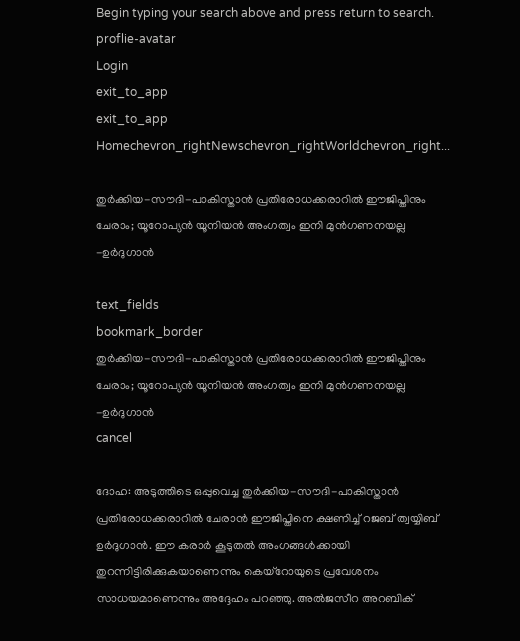Begin typing your search above and press return to search.
proflie-avatar
Login
exit_to_app
exit_to_app
Homechevron_rightNewschevron_rightWorldchevron_right...

തുർക്കിയ-സൗദി-പാകിസ്താൻ പ്രതിരോധക്കരാറിൽ ഈജിപ്തിനും ചേരാം; യൂറോപ്യൻ യൂനിയൻ അംഗത്വം ഇനി മുൻഗണനയല്ല -ഉർദുഗാൻ

text_fields
bookmark_border
തുർക്കിയ-സൗദി-പാകിസ്താൻ പ്രതിരോധക്കരാറിൽ ഈജിപ്തിനും ചേരാം; യൂറോപ്യൻ യൂനിയൻ അംഗത്വം ഇനി മുൻഗണനയല്ല -ഉർദുഗാൻ
cancel

ദോഹ: അടുത്തിടെ ഒപ്പുവെച്ച തുർക്കിയ-സൗദി-പാകിസ്താൻ പ്രതിരോധക്കരാറിൽ ചേരാൻ ഈജിപ്തിനെ ക്ഷണിച്ച് റജബ് ത്വയ്യിബ് ഉർദുഗാൻ. ഈ കരാർ കൂടുതൽ അംഗങ്ങൾക്കായി തുറന്നിട്ടിരിക്കുകയാണെന്നും കെയ്റോയുടെ പ്രവേശനം സാധയമാണെന്നും അദ്ദേഹം പറഞ്ഞു. അൽജസീറ അറബിക്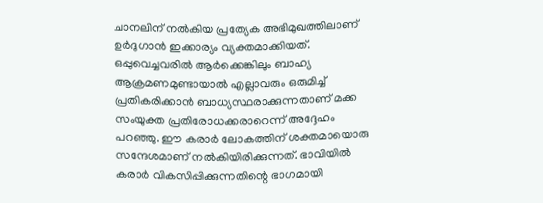ചാനലിന് നൽകിയ പ്രത്യേക അഭിമുഖത്തിലാണ് ഉർദുഗാൻ ഇക്കാര്യം വ്യക്തമാക്കിയത്. ഒപ്പുവെച്ചവരിൽ ആർക്കെങ്കിലും ബാഹ്യ ആക്രമണമുണ്ടായാൽ എല്ലാവരും ഒരുമിച്ച് പ്രതികരിക്കാൻ ബാധ്യസ്ഥരാക്കുന്നതാണ് മക്ക സംയുക്ത പ്രതിരോധക്കരാറെന്ന് അദ്ദേഹം പറഞ്ഞു. ഈ കരാർ ലോകത്തിന് ശക്തമായൊരു സന്ദേശമാണ് നൽകിയിരിക്കുന്നത്. ഭാവിയിൽ കരാർ വികസിപ്പിക്കുന്നതിന്റെ ഭാഗമായി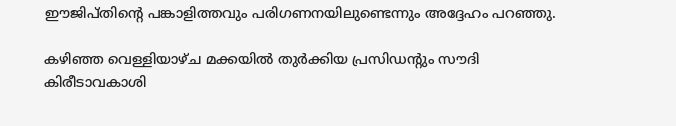ഈജിപ്തിന്റെ പങ്കാളിത്തവും പരിഗണനയിലുണ്ടെന്നും അദ്ദേഹം പറഞ്ഞു.

കഴിഞ്ഞ വെള്ളിയാഴ്ച മക്കയിൽ തുർക്കിയ പ്രസിഡന്റും സൗദി കിരീടാവകാശി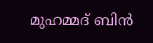മുഹമ്മദ് ബിൻ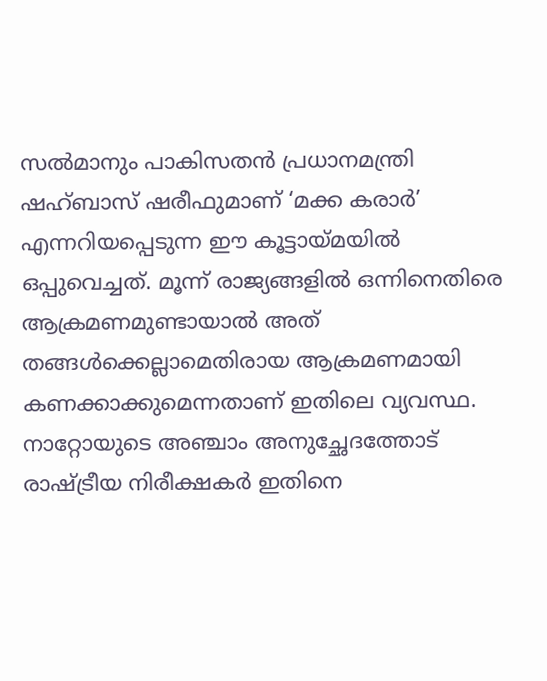സൽമാനും പാകിസതൻ പ്രധാനമന്ത്രി ഷഹ്ബാസ് ഷരീഫുമാണ് ‘മക്ക കരാർ’ എന്നറിയപ്പെടുന്ന ഈ കൂട്ടായ്മയിൽ ഒപ്പുവെച്ചത്. മൂന്ന് രാജ്യങ്ങളിൽ ഒന്നിനെതിരെ ആക്രമണമുണ്ടായാൽ അത് തങ്ങൾക്കെല്ലാമെതിരായ ആക്രമണമായി കണക്കാക്കുമെന്നതാണ് ഇതിലെ വ്യവസ്ഥ. നാറ്റോയുടെ അഞ്ചാം അനുച്ഛേദത്തോട് രാഷ്ട്രീയ നിരീക്ഷകർ ഇതിനെ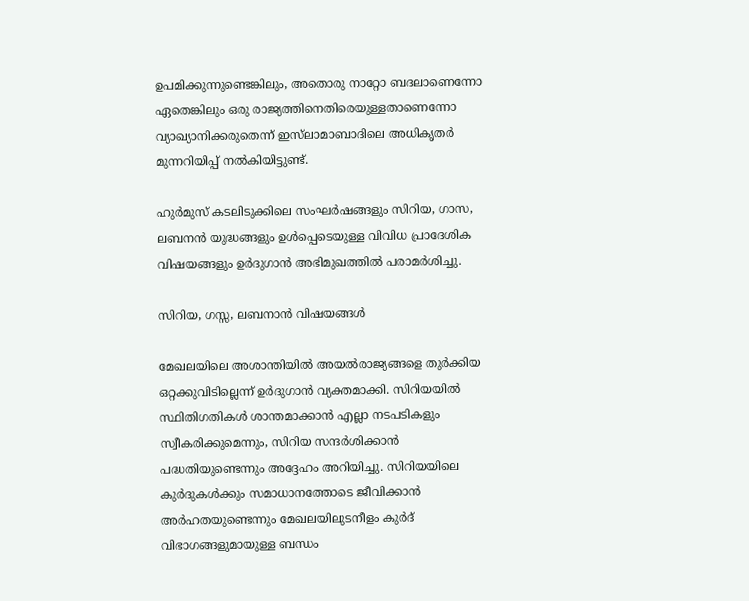ഉപമിക്കുന്നുണ്ടെങ്കിലും, അതൊരു നാറ്റോ ബദലാണെന്നോ ഏതെങ്കിലും ഒരു രാജ്യത്തിനെതിരെയുള്ളതാണെന്നോ വ്യാഖ്യാനിക്കരുതെന്ന് ഇസ്‍ലാമാബാദിലെ അധികൃതർ മുന്നറിയിപ്പ് നൽകിയിട്ടുണ്ട്.

ഹുർമുസ് കടലിടുക്കിലെ സംഘർഷങ്ങളും സിറിയ, ഗാസ, ലബനൻ യുദ്ധങ്ങളും ഉൾപ്പെടെയുള്ള വിവിധ പ്രാദേശിക വിഷയങ്ങളും ഉർദുഗാൻ അഭിമുഖത്തിൽ പരാമർശിച്ചു.

സിറിയ, ഗസ്സ, ലബനാൻ വിഷയങ്ങൾ

മേഖലയിലെ അശാന്തിയിൽ അയൽരാജ്യങ്ങളെ തുർക്കിയ ഒറ്റക്കുവിടില്ലെന്ന് ഉർദുഗാൻ വ്യക്തമാക്കി. സിറിയയിൽ സ്ഥിതിഗതികൾ ശാന്തമാക്കാൻ എല്ലാ നടപടികളും സ്വീകരിക്കുമെന്നും, സിറിയ സന്ദർശിക്കാൻ പദ്ധതിയുണ്ടെന്നും അദ്ദേഹം അറിയിച്ചു. സിറിയയിലെ കുർദുകൾക്കും സമാധാനത്തോടെ ജീവിക്കാൻ അർഹതയുണ്ടെന്നും മേഖലയിലുടനീളം കുർദ് വിഭാഗങ്ങളുമായുള്ള ബന്ധം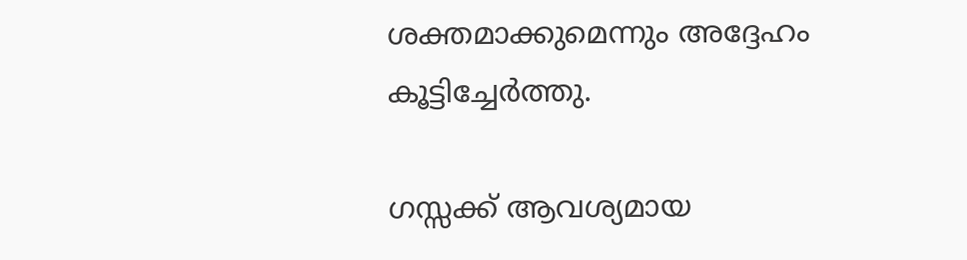ശക്തമാക്കുമെന്നും അദ്ദേഹം കൂട്ടിച്ചേർത്തു.

ഗസ്സക്ക് ആവശ്യമായ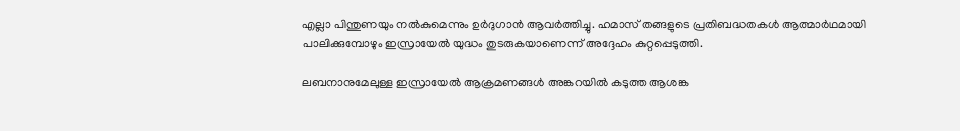എല്ലാ പിന്തുണയും നൽകുമെന്നും ഉർദുഗാൻ ആവർത്തിച്ചു. ഹമാസ് തങ്ങളുടെ പ്രതിബദ്ധതകൾ ആത്മാർഥമായി പാലിക്കുമ്പോഴും ഇസ്രായേൽ യുദ്ധം തുടരുകയാണെന്ന് അദ്ദേഹം കുറ്റപ്പെടുത്തി.

ലബനാനുമേലുള്ള ഇസ്രായേൽ ആക്രമണങ്ങൾ അങ്കറയിൽ കടുത്ത ആശങ്ക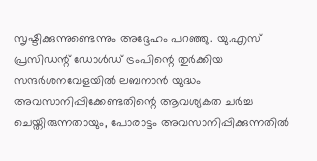സൃഷ്ടിക്കുന്നുണ്ടെന്നും അദ്ദേഹം പറഞ്ഞു. യു.എസ് പ്രസിഡന്റ് ഡോൾഡ് ട്രംപിന്റെ തുർക്കിയ സന്ദർശനവേളയിൽ ലബനാൻ യുദ്ധം അവസാനിപ്പിക്കേണ്ടതിന്റെ ആവശ്യകത ചർച്ച ചെയ്തിരുന്നതായും, പോരാട്ടം അവസാനിപ്പിക്കുന്നതിൽ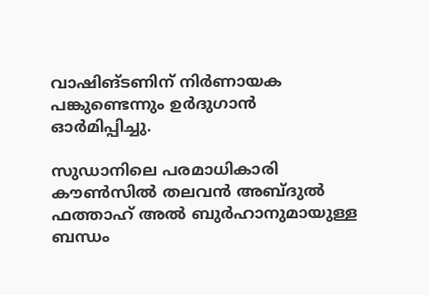വാഷിങ്ടണിന് നിർണായക പങ്കുണ്ടെന്നും ഉർദുഗാൻ ഓർമിപ്പിച്ചു.

സുഡാനിലെ പരമാധികാരി കൗൺസിൽ തലവൻ അബ്ദുൽ ഫത്താഹ് അൽ ബുർഹാനുമായുള്ള ബന്ധം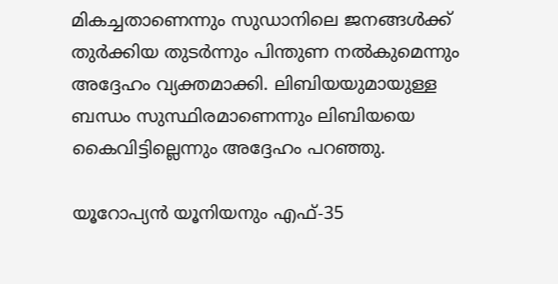മികച്ചതാണെന്നും സുഡാനിലെ ജനങ്ങൾക്ക് തുർക്കിയ തുടർന്നും പിന്തുണ നൽകുമെന്നും അദ്ദേഹം വ്യക്തമാക്കി. ലിബിയയുമായുള്ള ബന്ധം സുസ്ഥിരമാണെന്നും ലിബിയയെ കൈവിട്ടില്ലെന്നും അദ്ദേഹം പറഞ്ഞു.

യൂറോപ്യൻ യൂനിയനും എഫ്-35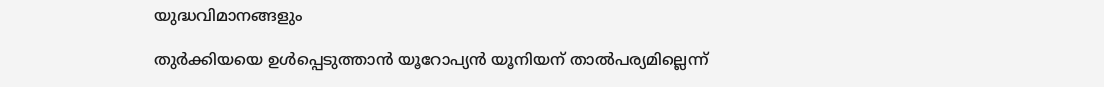യുദ്ധവിമാനങ്ങളും

തുർക്കിയയെ ഉൾപ്പെടുത്താൻ യൂറോപ്യൻ യൂനിയന് താൽപര്യമില്ലെന്ന്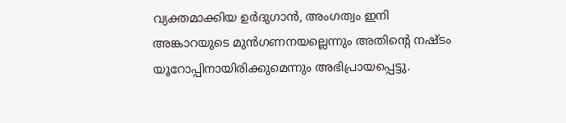വ്യക്തമാക്കിയ ഉർദുഗാൻ, അംഗത്വം ഇനി അങ്കാറയുടെ മുൻഗണനയല്ലെന്നും അതിന്റെ നഷ്ടം യൂറോപ്പിനായിരിക്കുമെന്നും അഭിപ്രായപ്പെട്ടു.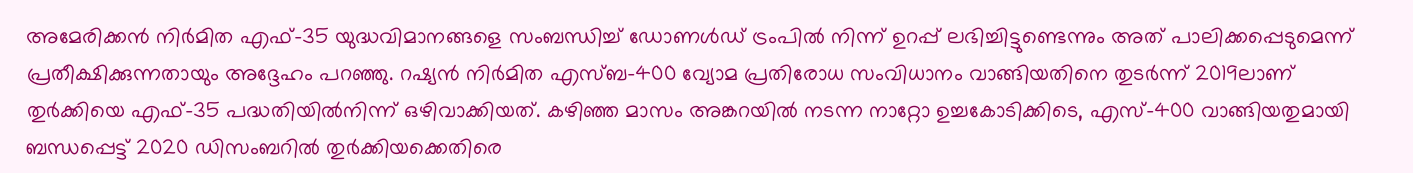അമേരിക്കൻ നിർമിത എഫ്-35 യുദ്ധവിമാനങ്ങളെ സംബന്ധിച്ച് ഡോണൾഡ് ട്രംപിൽ നിന്ന് ഉറപ്പ് ലഭിച്ചിട്ടുണ്ടെന്നും അത് പാലിക്കപ്പെടുമെന്ന് പ്രതീക്ഷിക്കുന്നതായും അദ്ദേഹം പറഞ്ഞു. റഷ്യൻ നിർമിത എസ്ബ-400 വ്യോമ പ്രതിരോധ സംവിധാനം വാങ്ങിയതിനെ തുടർന്ന് 2019ലാണ് തുർക്കിയെ എഫ്-35 പദ്ധതിയിൽനിന്ന് ഒഴിവാക്കിയത്. കഴിഞ്ഞ മാസം അങ്കറയിൽ നടന്ന നാറ്റോ ഉച്ചകോടിക്കിടെ, എസ്-400 വാങ്ങിയതുമായി ബന്ധപ്പെട്ട് 2020 ഡിസംബറിൽ തുർക്കിയക്കെതിരെ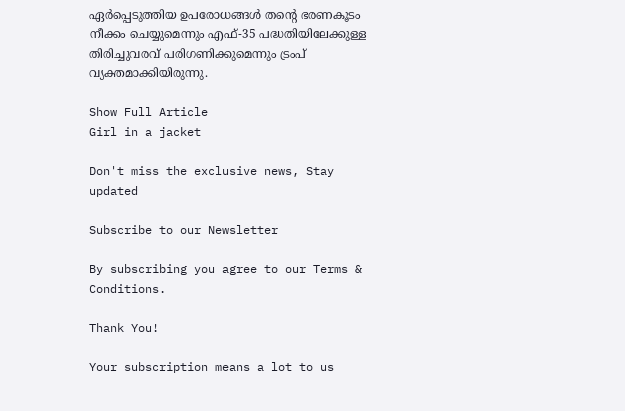ഏർപ്പെടുത്തിയ ഉപരോധങ്ങൾ തന്റെ ഭരണകൂടം നീക്കം ചെയ്യുമെന്നും എഫ്-35 പദ്ധതിയിലേക്കുള്ള തിരിച്ചുവരവ് പരിഗണിക്കുമെന്നും ട്രംപ് വ്യക്തമാക്കിയിരുന്നു.

Show Full Article
Girl in a jacket

Don't miss the exclusive news, Stay updated

Subscribe to our Newsletter

By subscribing you agree to our Terms & Conditions.

Thank You!

Your subscription means a lot to us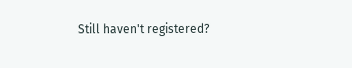Still haven't registered?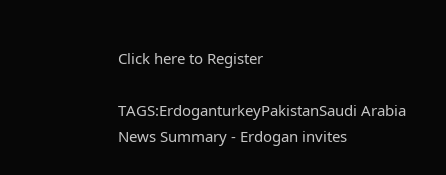Click here to Register

TAGS:ErdoganturkeyPakistanSaudi Arabia
News Summary - Erdogan invites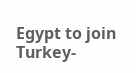Egypt to join Turkey-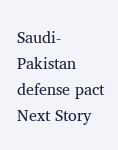Saudi-Pakistan defense pact
Next Story